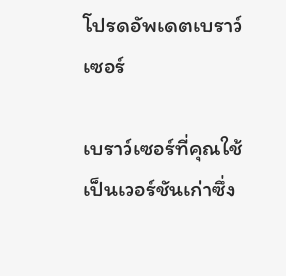โปรดอัพเดตเบราว์เซอร์

เบราว์เซอร์ที่คุณใช้เป็นเวอร์ชันเก่าซึ่ง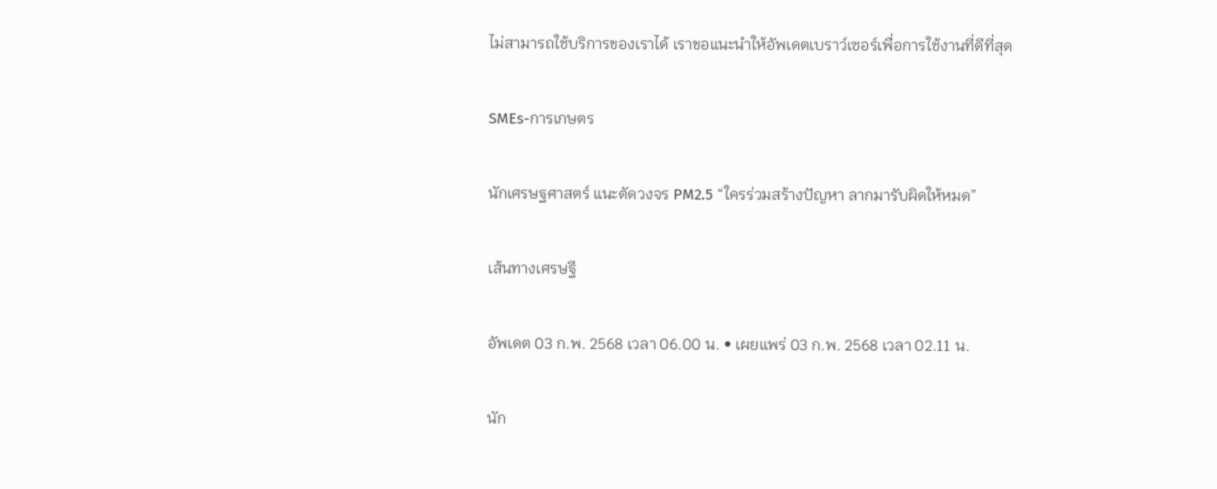ไม่สามารถใช้บริการของเราได้ เราขอแนะนำให้อัพเดตเบราว์เซอร์เพื่อการใช้งานที่ดีที่สุด

SMEs-การเกษตร

นักเศรษฐศาสตร์ แนะตัดวงจร PM2.5 “ใครร่วมสร้างปัญหา ลากมารับผิดให้หมด”

เส้นทางเศรษฐี

อัพเดต 03 ก.พ. 2568 เวลา 06.00 น. • เผยแพร่ 03 ก.พ. 2568 เวลา 02.11 น.

นัก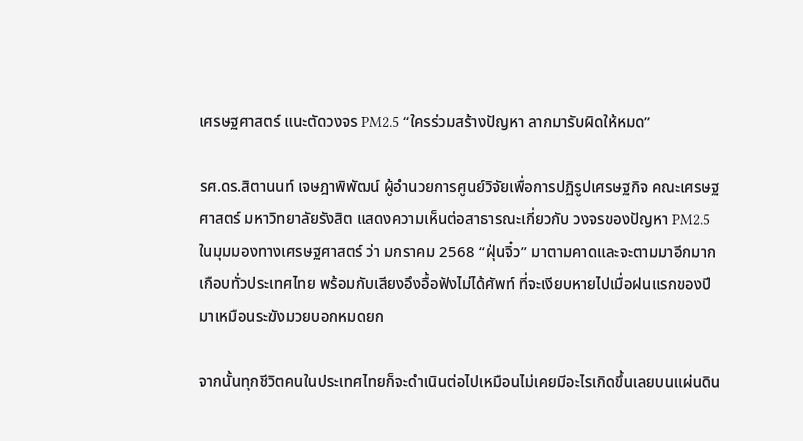เศรษฐศาสตร์ แนะตัดวงจร PM2.5 “ใครร่วมสร้างปัญหา ลากมารับผิดให้หมด”

รศ.ดร.สิตานนท์ เจษฎาพิพัฒน์ ผู้อำนวยการศูนย์วิจัยเพื่อการปฏิรูปเศรษฐกิจ คณะเศรษฐศาสตร์ มหาวิทยาลัยรังสิต แสดงความเห็นต่อสาธารณะเกี่ยวกับ วงจรของปัญหา PM2.5 ในมุมมองทางเศรษฐศาสตร์ ว่า มกราคม 2568 “ฝุ่นจิ๋ว” มาตามคาดและจะตามมาอีกมากเกือบทั่วประเทศไทย พร้อมกับเสียงอึงอื้อฟังไม่ได้ศัพท์ ที่จะเงียบหายไปเมื่อฝนแรกของปีมาเหมือนระฆังมวยบอกหมดยก

จากนั้นทุกชีวิตคนในประเทศไทยก็จะดำเนินต่อไปเหมือนไม่เคยมีอะไรเกิดขึ้นเลยบนแผ่นดิน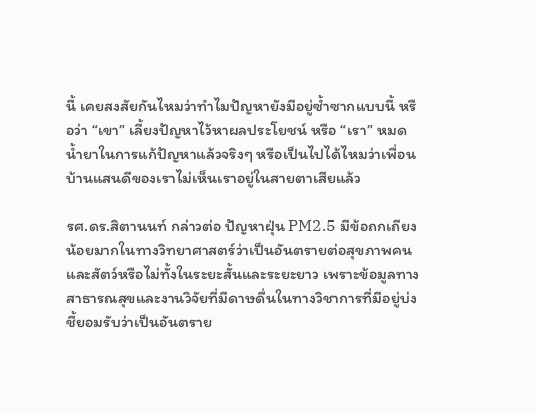นี้ เคยสงสัยกันไหมว่าทำไมปัญหายังมีอยู่ซ้ำซากแบบนี้ หรือว่า “เขา” เลี้ยงปัญหาไว้หาผลประโยชน์ หรือ “เรา” หมดน้ำยาในการแก้ปัญหาแล้วจริงๆ หรือเป็นไปได้ไหมว่าเพื่อนบ้านแสนดีของเราไม่เห็นเราอยู่ในสายตาเสียแล้ว

รศ.ดร.สิตานนท์ กล่าวต่อ ปัญหาฝุ่น PM2.5 มีข้อถกเถียงน้อยมากในทางวิทยาศาสตร์ว่าเป็นอันตรายต่อสุขภาพคนและสัตว์หรือไม่ทั้งในระยะสั้นและระยะยาว เพราะข้อมูลทางสาธารณสุขและงานวิจัยที่มีดาษดื่นในทางวิชาการที่มีอยู่บ่งชี้ยอมรับว่าเป็นอันตราย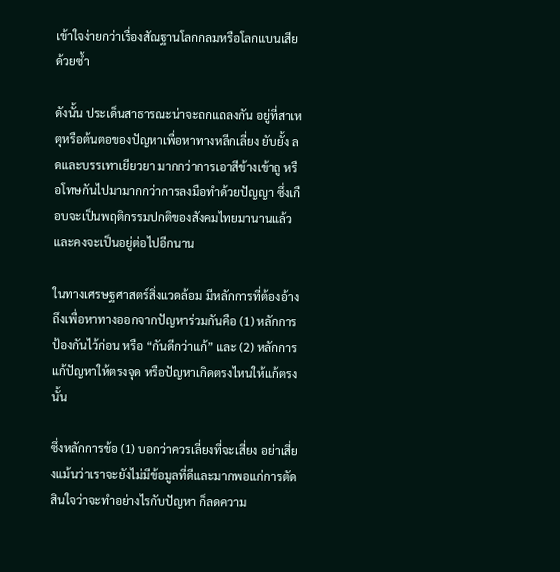เข้าใจง่ายกว่าเรื่องสัณฐานโลกกลมหรือโลกแบนเสียด้วยซ้ำ

ดังนั้น ประเด็นสาธารณะน่าจะถกแถลงกัน อยู่ที่สาเหตุหรือต้นตอของปัญหาเพื่อหาทางหลีกเลี่ยง ยับยั้ง ลดและบรรเทาเยียวยา มากกว่าการเอาสีข้างเข้าถู หรือโทษกันไปมามากกว่าการลงมือทำด้วยปัญญา ซึ่งเกือบจะเป็นพฤติกรรมปกติของสังคมไทยมานานแล้วและคงจะเป็นอยู่ต่อไปอีกนาน

ในทางเศรษฐศาสตร์สิ่งแวดล้อม มีหลักการที่ต้องอ้างถึงเพื่อหาทางออกจากปัญหาร่วมกันคือ (1) หลักการป้องกันไว้ก่อน หรือ “กันดีกว่าแก้” และ (2) หลักการแก้ปัญหาให้ตรงจุด หรือปัญหาเกิดตรงไหนให้แก้ตรงนั้น

ซึ่งหลักการข้อ (1) บอกว่าควรเลี่ยงที่จะเสี่ยง อย่าเสี่ยงแม้นว่าเราจะยังไม่มีข้อมูลที่ดีและมากพอแก่การตัดสินใจว่าจะทำอย่างไรกับปัญหา ก็ลดความ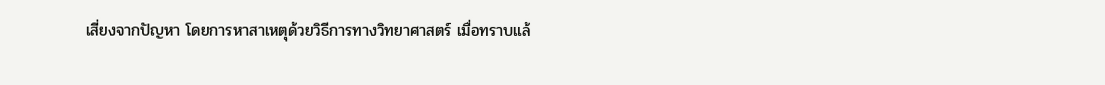เสี่ยงจากปัญหา โดยการหาสาเหตุด้วยวิธีการทางวิทยาศาสตร์ เมื่อทราบแล้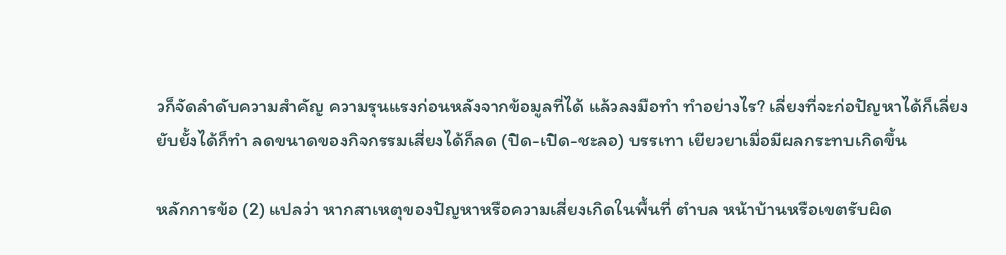วก็จัดลำดับความสำคัญ ความรุนแรงก่อนหลังจากข้อมูลที่ได้ แล้วลงมือทำ ทำอย่างไร? เลี่ยงที่จะก่อปัญหาได้ก็เลี่ยง ยับยั้งได้ก็ทำ ลดขนาดของกิจกรรมเสี่ยงได้ก็ลด (ปิด-เปิด-ชะลอ) บรรเทา เยียวยาเมื่อมีผลกระทบเกิดขึ้น

หลักการข้อ (2) แปลว่า หากสาเหตุของปัญหาหรือความเสี่ยงเกิดในพื้นที่ ตำบล หน้าบ้านหรือเขตรับผิด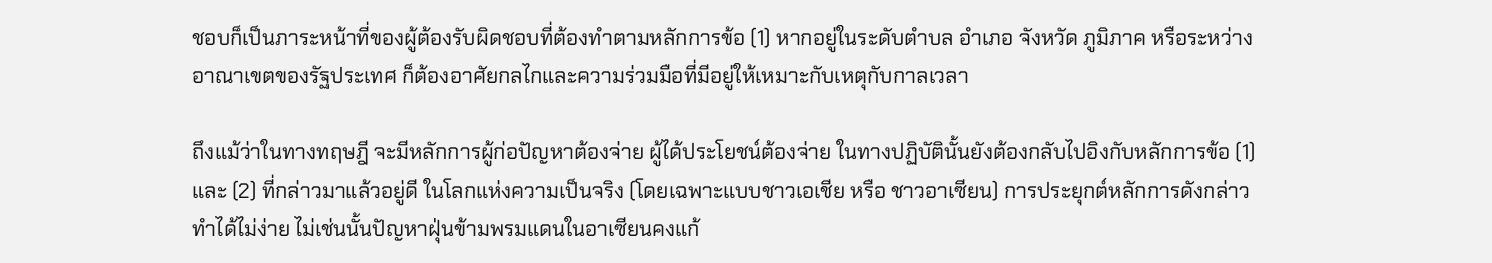ชอบก็เป็นภาระหน้าที่ของผู้ต้องรับผิดชอบที่ต้องทำตามหลักการข้อ (1) หากอยู่ในระดับตำบล อำเภอ จังหวัด ภูมิภาค หรือระหว่างอาณาเขตของรัฐประเทศ ก็ต้องอาศัยกลไกและความร่วมมือที่มีอยู่ให้เหมาะกับเหตุกับกาลเวลา

ถึงแม้ว่าในทางทฤษฎี จะมีหลักการผู้ก่อปัญหาต้องจ่าย ผู้ได้ประโยชน์ต้องจ่าย ในทางปฏิบัตินั้นยังต้องกลับไปอิงกับหลักการข้อ (1) และ (2) ที่กล่าวมาแล้วอยู่ดี ในโลกแห่งความเป็นจริง (โดยเฉพาะแบบชาวเอเชีย หรือ ชาวอาเซียน) การประยุกต์หลักการดังกล่าวทำได้ไม่ง่าย ไม่เช่นนั้นปัญหาฝุ่นข้ามพรมแดนในอาเซียนคงแก้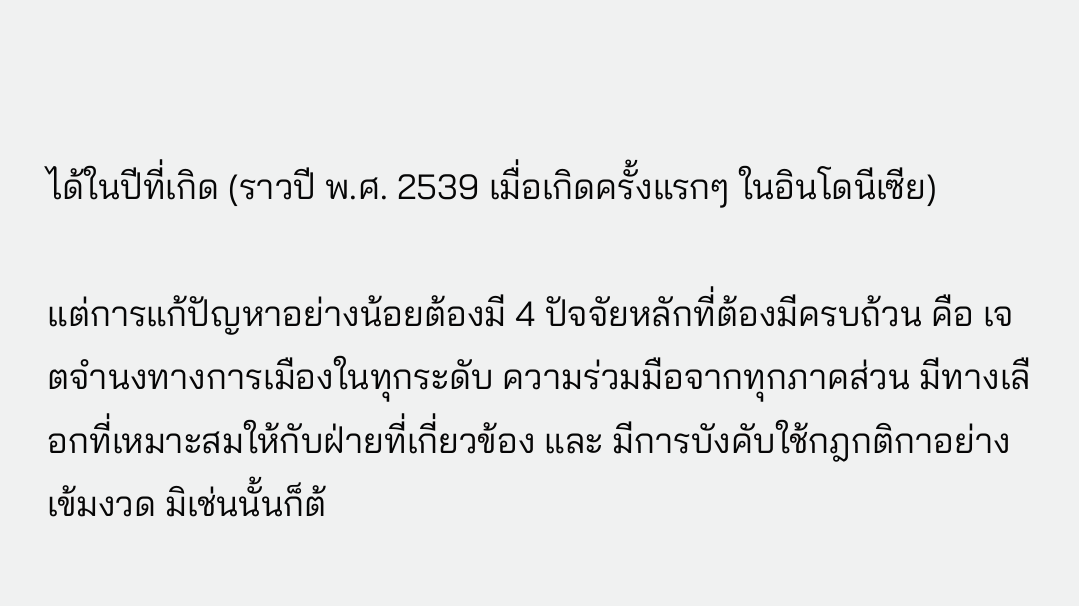ได้ในปีที่เกิด (ราวปี พ.ศ. 2539 เมื่อเกิดครั้งแรกๆ ในอินโดนีเซีย)

แต่การแก้ปัญหาอย่างน้อยต้องมี 4 ปัจจัยหลักที่ต้องมีครบถ้วน คือ เจตจำนงทางการเมืองในทุกระดับ ความร่วมมือจากทุกภาคส่วน มีทางเลือกที่เหมาะสมให้กับฝ่ายที่เกี่ยวข้อง และ มีการบังคับใช้กฎกติกาอย่างเข้มงวด มิเช่นนั้นก็ต้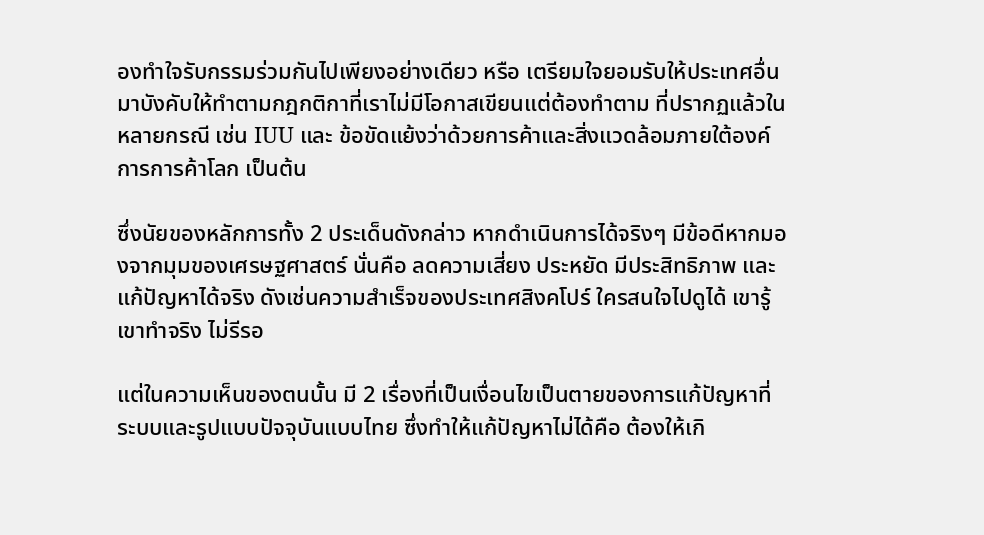องทำใจรับกรรมร่วมกันไปเพียงอย่างเดียว หรือ เตรียมใจยอมรับให้ประเทศอื่นมาบังคับให้ทำตามกฎกติกาที่เราไม่มีโอกาสเขียนแต่ต้องทำตาม ที่ปรากฏแล้วในหลายกรณี เช่น IUU และ ข้อขัดแย้งว่าด้วยการค้าและสิ่งแวดล้อมภายใต้องค์การการค้าโลก เป็นต้น

ซึ่งนัยของหลักการทั้ง 2 ประเด็นดังกล่าว หากดำเนินการได้จริงๆ มีข้อดีหากมองจากมุมของเศรษฐศาสตร์ นั่นคือ ลดความเสี่ยง ประหยัด มีประสิทธิภาพ และแก้ปัญหาได้จริง ดังเช่นความสำเร็จของประเทศสิงคโปร์ ใครสนใจไปดูได้ เขารู้เขาทำจริง ไม่รีรอ

แต่ในความเห็นของตนนั้น มี 2 เรื่องที่เป็นเงื่อนไขเป็นตายของการแก้ปัญหาที่ระบบและรูปแบบปัจจุบันแบบไทย ซึ่งทำให้แก้ปัญหาไม่ได้คือ ต้องให้เกิ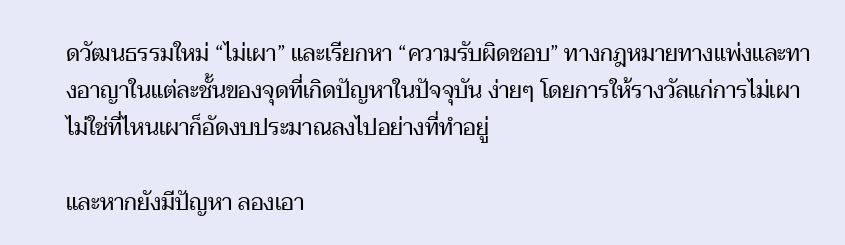ดวัฒนธรรมใหม่ “ไม่เผา” และเรียกหา “ความรับผิดชอบ” ทางกฎหมายทางแพ่งและทางอาญาในแต่ละชั้นของจุดที่เกิดปัญหาในปัจจุบัน ง่ายๆ โดยการให้รางวัลแก่การไม่เผา ไม่ใช่ที่ไหนเผาก็อัดงบประมาณลงไปอย่างที่ทำอยู่

และหากยังมีปัญหา ลองเอา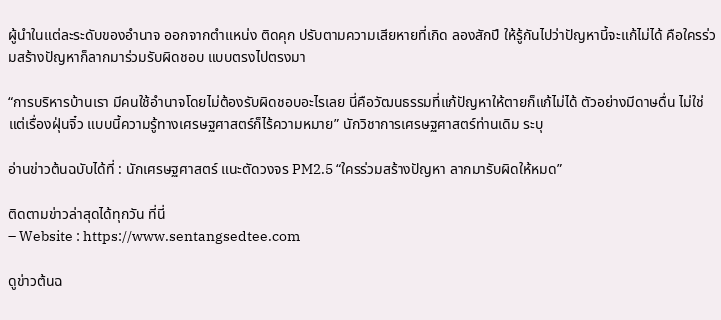ผู้นำในแต่ละระดับของอำนาจ ออกจากตำแหน่ง ติดคุก ปรับตามความเสียหายที่เกิด ลองสักปี ให้รู้กันไปว่าปัญหานี้จะแก้ไม่ได้ คือใครร่วมสร้างปัญหาก็ลากมาร่วมรับผิดชอบ แบบตรงไปตรงมา

“การบริหารบ้านเรา มีคนใช้อำนาจโดยไม่ต้องรับผิดชอบอะไรเลย นี่คือวัฒนธรรมที่แก้ปัญหาให้ตายก็แก้ไม่ได้ ตัวอย่างมีดาษดื่น ไม่ใช่แต่เรื่องฝุ่นจิ๋ว แบบนี้ความรู้ทางเศรษฐศาสตร์ก็ไร้ความหมาย” นักวิชาการเศรษฐศาสตร์ท่านเดิม ระบุ

อ่านข่าวต้นฉบับได้ที่ : นักเศรษฐศาสตร์ แนะตัดวงจร PM2.5 “ใครร่วมสร้างปัญหา ลากมารับผิดให้หมด”

ติดตามข่าวล่าสุดได้ทุกวัน ที่นี่
– Website : https://www.sentangsedtee.com

ดูข่าวต้นฉ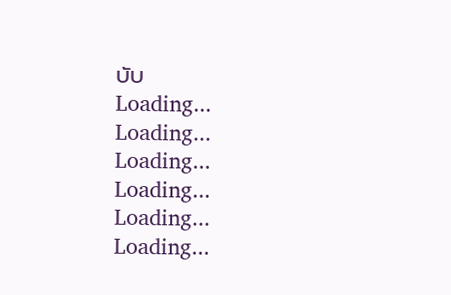บับ
Loading...
Loading...
Loading...
Loading...
Loading...
Loading...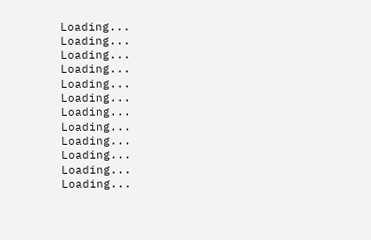Loading...
Loading...
Loading...
Loading...
Loading...
Loading...
Loading...
Loading...
Loading...
Loading...
Loading...
Loading...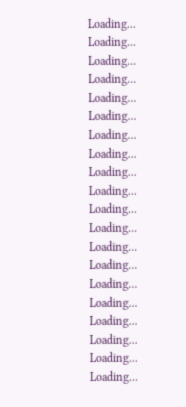Loading...
Loading...
Loading...
Loading...
Loading...
Loading...
Loading...
Loading...
Loading...
Loading...
Loading...
Loading...
Loading...
Loading...
Loading...
Loading...
Loading...
Loading...
Loading...
Loading...